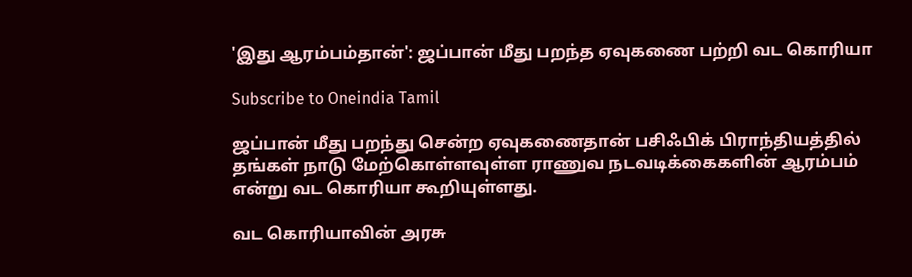'இது ஆரம்பம்தான்': ஜப்பான் மீது பறந்த ஏவுகணை பற்றி வட கொரியா

Subscribe to Oneindia Tamil

ஜப்பான் மீது பறந்து சென்ற ஏவுகணைதான் பசிஃபிக் பிராந்தியத்தில் தங்கள் நாடு மேற்கொள்ளவுள்ள ராணுவ நடவடிக்கைகளின் ஆரம்பம் என்று வட கொரியா கூறியுள்ளது.

வட கொரியாவின் அரசு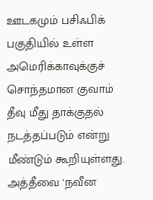ஊடகமும் பசிஃபிக் பகுதியில் உள்ள அமெரிக்காவுக்குச் சொந்தமான குவாம் தீவு மீது தாக்குதல் நடத்தப்படும் என்று மீண்டும் கூறியுள்ளது. அத்தீவை 'நவீன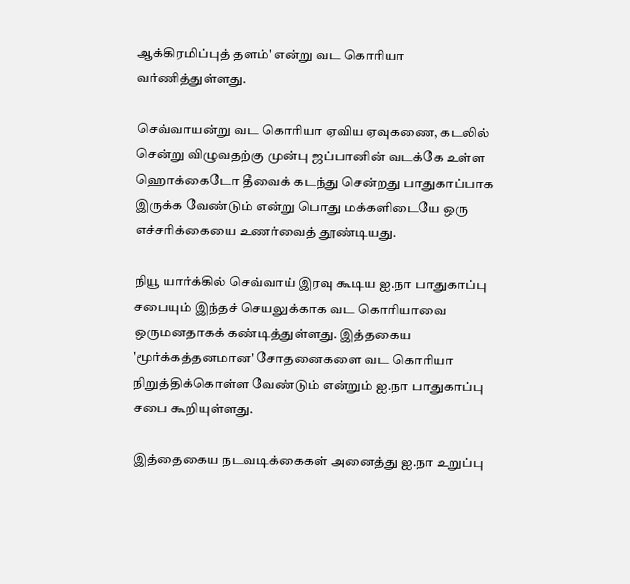ஆக்கிரமிப்புத் தளம்' என்று வட கொரியா வர்ணித்துள்ளது.

செவ்வாயன்று வட கொரியா ஏவிய ஏவுகணை, கடலில் சென்று விழுவதற்கு முன்பு ஜப்பானின் வடக்கே உள்ள ஹொக்கைடோ தீவைக் கடந்து சென்றது பாதுகாப்பாக இருக்க வேண்டும் என்று பொது மக்களிடையே ஒரு எச்சரிக்கையை உணர்வைத் தூண்டியது.

நியூ யார்க்கில் செவ்வாய் இரவு கூடிய ஐ.நா பாதுகாப்பு சபையும் இந்தச் செயலுக்காக வட கொரியாவை ஒருமனதாகக் கண்டித்துள்ளது. இத்தகைய 'மூர்க்கத்தனமான' சோதனைகளை வட கொரியா நிறுத்திக்கொள்ள வேண்டும் என்றும் ஐ.நா பாதுகாப்பு சபை கூறியுள்ளது.

இத்தைகைய நடவடிக்கைகள் அனைத்து ஐ.நா உறுப்பு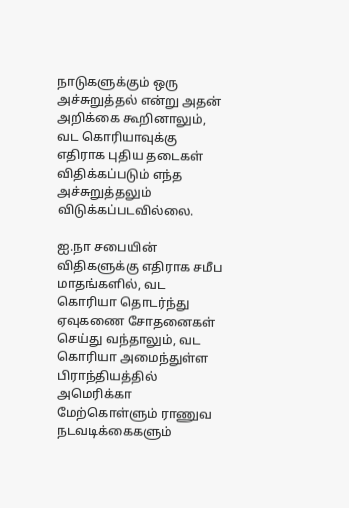நாடுகளுக்கும் ஒரு அச்சுறுத்தல் என்று அதன் அறிக்கை கூறினாலும், வட கொரியாவுக்கு எதிராக புதிய தடைகள் விதிக்கப்படும் எந்த அச்சுறுத்தலும் விடுக்கப்படவில்லை.

ஐ.நா சபையின் விதிகளுக்கு எதிராக சமீப மாதங்களில், வட கொரியா தொடர்ந்து ஏவுகணை சோதனைகள் செய்து வந்தாலும், வட கொரியா அமைந்துள்ள பிராந்தியத்தில் அமெரிக்கா மேற்கொள்ளும் ராணுவ நடவடிக்கைகளும்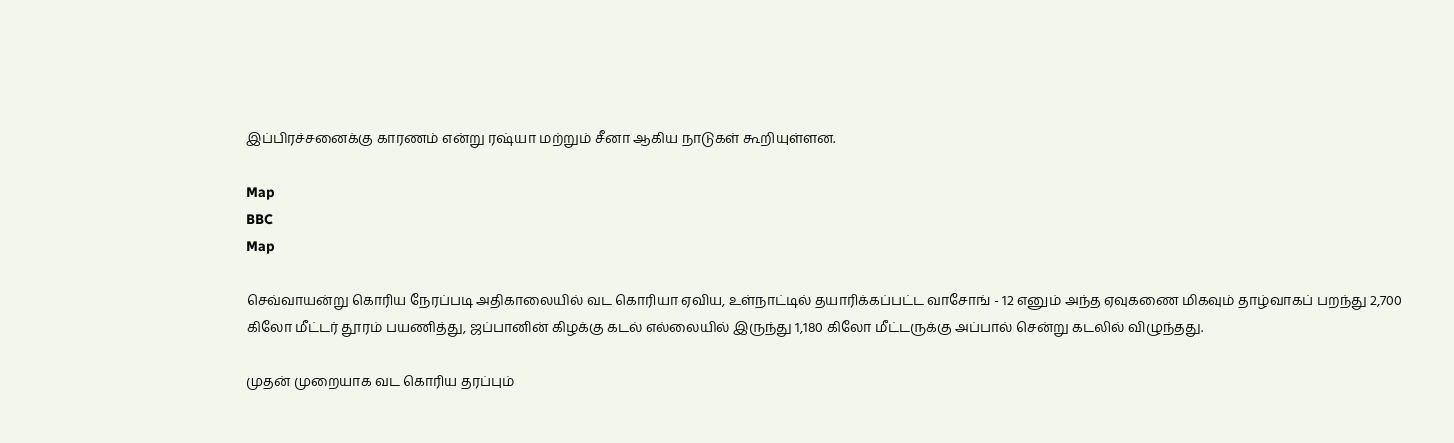இப்பிரச்சனைக்கு காரணம் என்று ரஷ்யா மற்றும் சீனா ஆகிய நாடுகள் கூறியுள்ளன.

Map
BBC
Map

செவ்வாயன்று கொரிய நேரப்படி அதிகாலையில் வட கொரியா ஏவிய, உள்நாட்டில் தயாரிக்கப்பட்ட வாசோங் - 12 எனும் அந்த ஏவுகணை மிகவும் தாழ்வாகப் பறந்து 2,700 கிலோ மீட்டர் தூரம் பயணித்து, ஜப்பானின் கிழக்கு கடல் எல்லையில் இருந்து 1,180 கிலோ மீட்டருக்கு அப்பால் சென்று கடலில் விழுந்தது.

முதன் முறையாக வட கொரிய தரப்பும்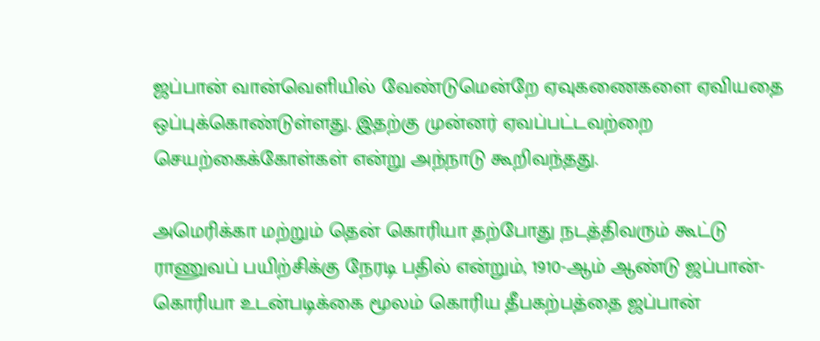ஜப்பான் வான்வெளியில் வேண்டுமென்றே ஏவுகணைகளை ஏவியதை ஒப்புக்கொண்டுள்ளது. இதற்கு முன்னர் ஏவப்பட்டவற்றை செயற்கைக்கோள்கள் என்று அந்நாடு கூறிவந்தது.

அமெரிக்கா மற்றும் தென் கொரியா தற்போது நடத்திவரும் கூட்டு ராணுவப் பயிற்சிக்கு நேரடி பதில் என்றும், 1910-ஆம் ஆண்டு ஜப்பான்-கொரியா உடன்படிக்கை மூலம் கொரிய தீபகற்பத்தை ஜப்பான்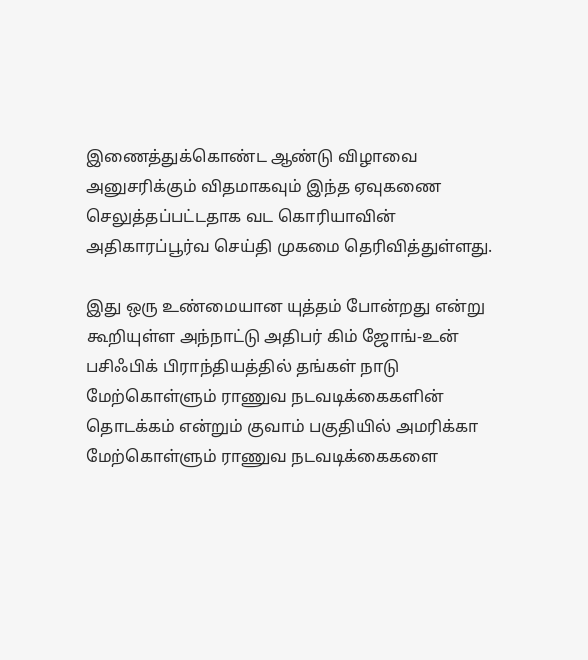இணைத்துக்கொண்ட ஆண்டு விழாவை அனுசரிக்கும் விதமாகவும் இந்த ஏவுகணை செலுத்தப்பட்டதாக வட கொரியாவின் அதிகாரப்பூர்வ செய்தி முகமை தெரிவித்துள்ளது.

இது ஒரு உண்மையான யுத்தம் போன்றது என்று கூறியுள்ள அந்நாட்டு அதிபர் கிம் ஜோங்-உன் பசிஃபிக் பிராந்தியத்தில் தங்கள் நாடு மேற்கொள்ளும் ராணுவ நடவடிக்கைகளின் தொடக்கம் என்றும் குவாம் பகுதியில் அமரிக்கா மேற்கொள்ளும் ராணுவ நடவடிக்கைகளை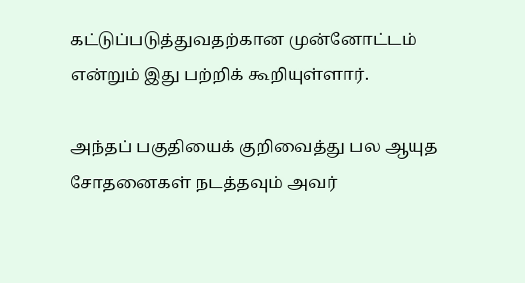கட்டுப்படுத்துவதற்கான முன்னோட்டம் என்றும் இது பற்றிக் கூறியுள்ளார்.

அந்தப் பகுதியைக் குறிவைத்து பல ஆயுத சோதனைகள் நடத்தவும் அவர்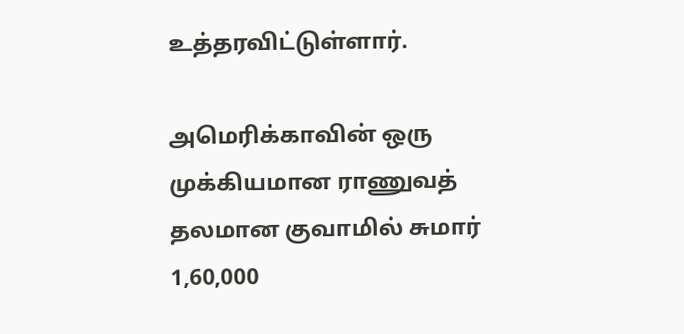உத்தரவிட்டுள்ளார்.

அமெரிக்காவின் ஒரு முக்கியமான ராணுவத் தலமான குவாமில் சுமார் 1,60,000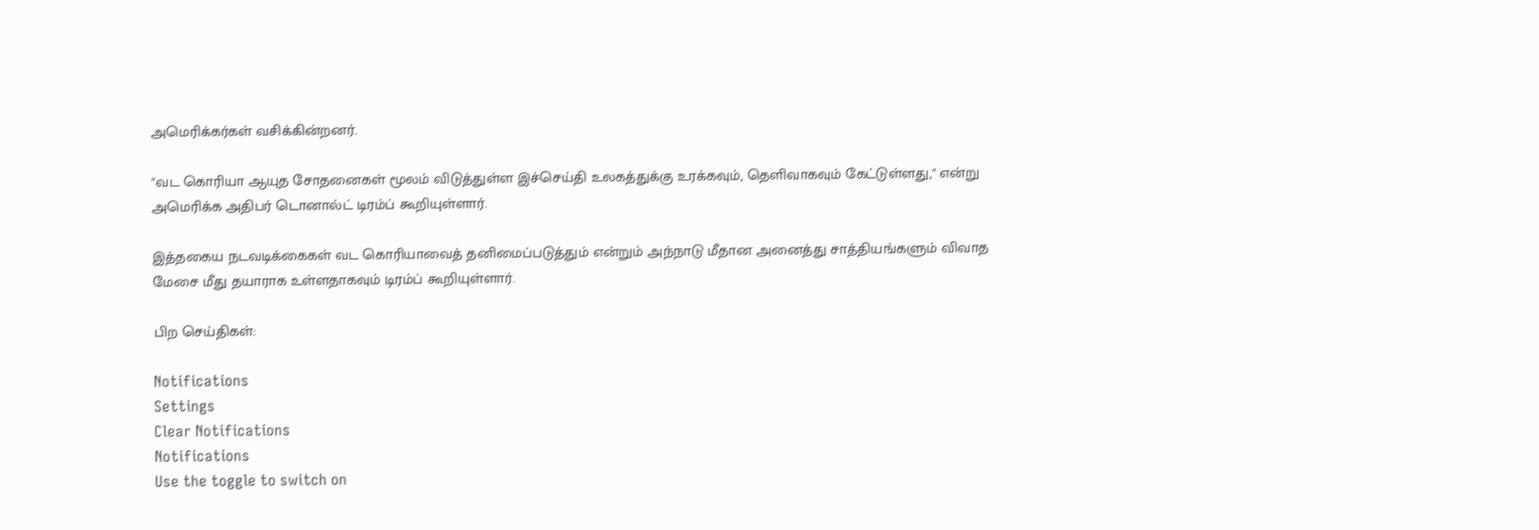அமெரிக்கர்கள் வசிக்கின்றனர்.

"வட கொரியா ஆயுத சோதனைகள் மூலம் விடுத்துள்ள இச்செய்தி உலகத்துக்கு உரக்கவும், தெளிவாகவும் கேட்டுள்ளது," என்று அமெரிக்க அதிபர் டொனால்ட் டிரம்ப் கூறியுள்ளார்.

இத்தகைய நடவடிக்கைகள் வட கொரியாவைத் தனிமைப்படுத்தும் என்றும் அந்நாடு மீதான அனைத்து சாத்தியங்களும் விவாத மேசை மீது தயாராக உள்ளதாகவும் டிரம்ப் கூறியுள்ளார்.

பிற செய்திகள்:

Notifications
Settings
Clear Notifications
Notifications
Use the toggle to switch on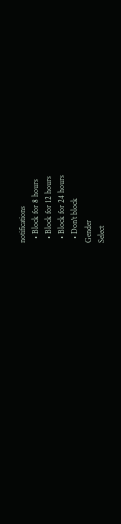notifications
  • Block for 8 hours
  • Block for 12 hours
  • Block for 24 hours
  • Don't block
Gender
Select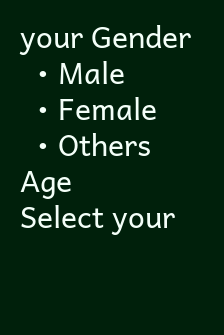your Gender
  • Male
  • Female
  • Others
Age
Select your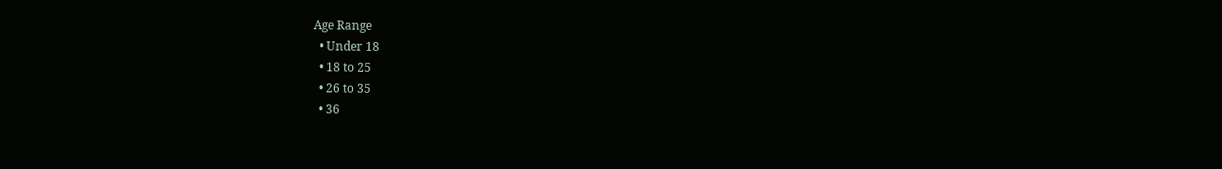Age Range
  • Under 18
  • 18 to 25
  • 26 to 35
  • 36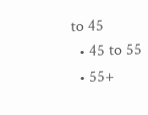to 45
  • 45 to 55
  • 55+